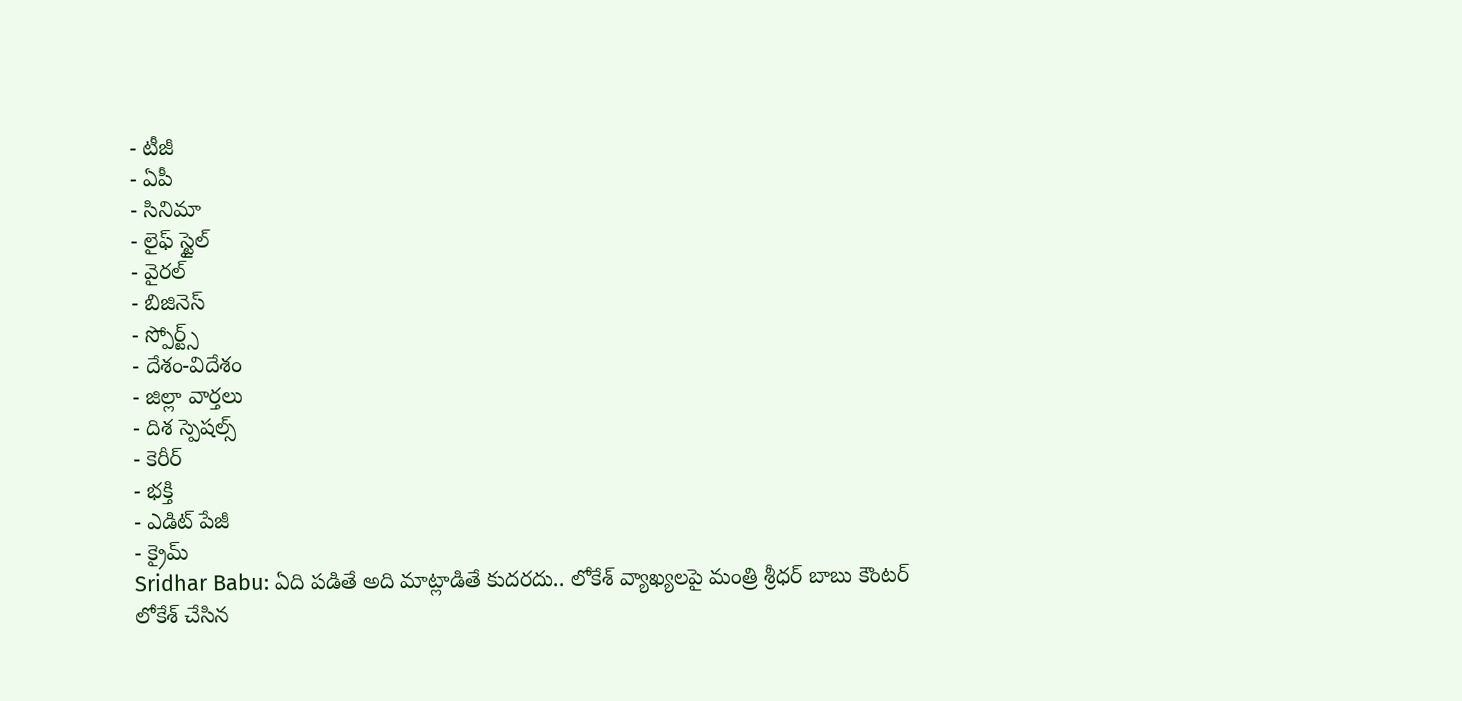- టీజీ
- ఏపీ
- సినిమా
- లైఫ్ స్టైల్
- వైరల్
- బిజినెస్
- స్పోర్ట్స్
- దేశం-విదేశం
- జిల్లా వార్తలు
- దిశ స్పెషల్స్
- కెరీర్
- భక్తి
- ఎడిట్ పేజీ
- క్రైమ్
Sridhar Babu: ఏది పడితే అది మాట్లాడితే కుదరదు.. లోకేశ్ వ్యాఖ్యలపై మంత్రి శ్రీధర్ బాబు కౌంటర్
లోకేశ్ చేసిన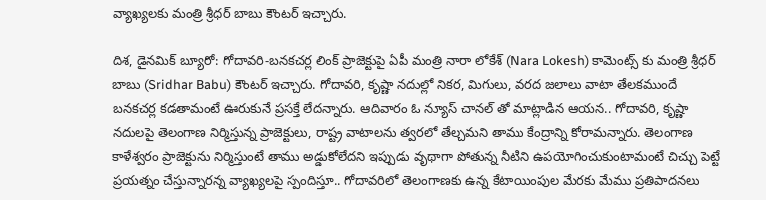వ్యాఖ్యలకు మంత్రి శ్రీధర్ బాబు కౌంటర్ ఇచ్చారు.

దిశ, డైనమిక్ బ్యూరో: గోదావరి-బనకచర్ల లింక్ ప్రాజెక్టుపై ఏపీ మంత్రి నారా లోకేశ్ (Nara Lokesh) కామెంట్స్ కు మంత్రి శ్రీధర్ బాబు (Sridhar Babu) కౌంటర్ ఇచ్చారు. గోదావరి, కృష్ణా నదుల్లో నికర, మిగులు, వరద జలాలు వాటా తేలకముందే బనకచర్ల కడతామంటే ఊరుకునే ప్రసక్తే లేదన్నారు. ఆదివారం ఓ న్యూస్ చానల్ తో మాట్లాడిన ఆయన.. గోదావరి, కృష్ణా నదులపై తెలంగాణ నిర్మిస్తున్న ప్రాజెక్టులు, రాష్ట్ర వాటాలను త్వరలో తేల్చమని తాము కేంద్రాన్ని కోరామన్నారు. తెలంగాణ కాళేశ్వరం ప్రాజెక్టును నిర్మిస్తుంటే తాము అడ్డుకోలేదని ఇప్పుడు వృథాగా పోతున్న నీటిని ఉపయోగించుకుంటామంటే చిచ్చు పెట్టే ప్రయత్నం చేస్తున్నారన్న వ్యాఖ్యలపై స్పందిస్తూ.. గోదావరిలో తెలంగాణకు ఉన్న కేటాయింపుల మేరకు మేము ప్రతిపాదనలు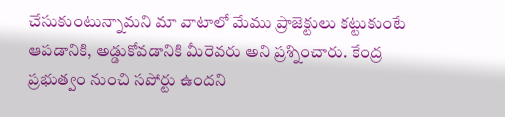చేసుకుంటున్నామని మా వాటాలో మేము ప్రాజెక్టులు కట్టుకుంటే ఆపడానికి, అడ్డుకోవడానికి మీరెవరు అని ప్రశ్నించారు. కేంద్ర ప్రభుత్వం నుంచి సపోర్టు ఉందని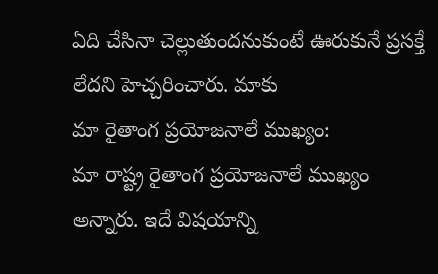ఏది చేసినా చెల్లుతుందనుకుంటే ఊరుకునే ప్రసక్తే లేదని హెచ్చరించారు. మాకు
మా రైతాంగ ప్రయోజనాలే ముఖ్యం:
మా రాష్ట్ర రైతాంగ ప్రయోజనాలే ముఖ్యం అన్నారు. ఇదే విషయాన్ని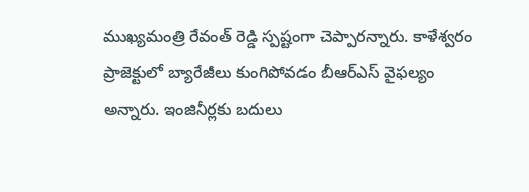ముఖ్యమంత్రి రేవంత్ రెడ్డి స్పష్టంగా చెప్పారన్నారు. కాళేశ్వరం ప్రాజెక్టులో బ్యారేజీలు కుంగిపోవడం బీఆర్ఎస్ వైఫల్యం అన్నారు. ఇంజినీర్లకు బదులు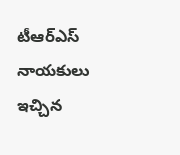టీఆర్ఎస్ నాయకులు ఇచ్చిన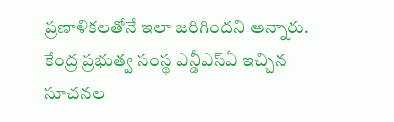ప్రణాళికలతోనే ఇలా జరిగిందని అన్నారు. కేంద్ర ప్రభుత్వ సంస్థ ఎన్డీఎస్ఏ ఇచ్చిన సూచనల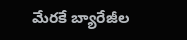మేరకే బ్యారేజీల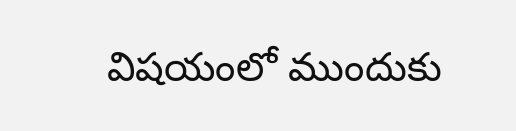విషయంలో ముందుకు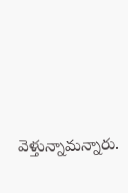వెళ్తున్నామన్నారు.